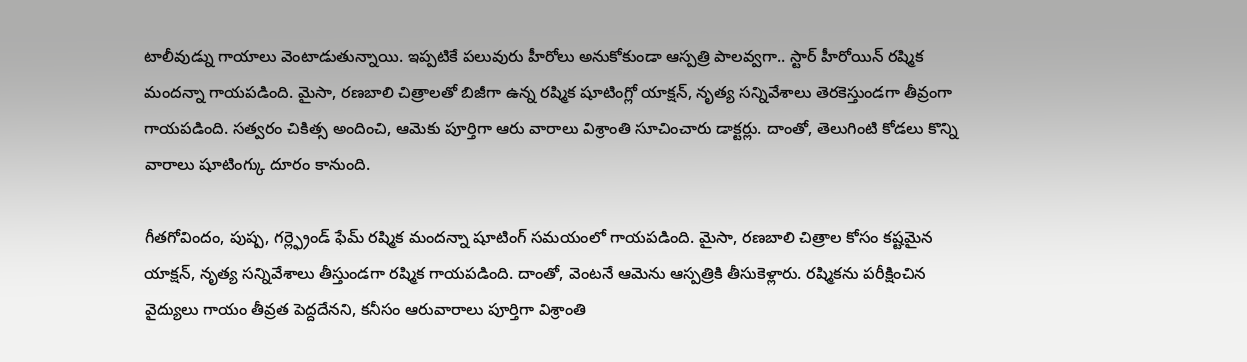టాలీవుడ్ను గాయాలు వెంటాడుతున్నాయి. ఇప్పటికే పలువురు హీరోలు అనుకోకుండా ఆస్పత్రి పాలవ్వగా.. స్టార్ హీరోయిన్ రష్మిక మందన్నా గాయపడింది. మైసా, రణబాలి చిత్రాలతో బిజీగా ఉన్న రష్మిక షూటింగ్లో యాక్షన్, నృత్య సన్నివేశాలు తెరకెస్తుండగా తీవ్రంగా గాయపడింది. సత్వరం చికిత్స అందించి, ఆమెకు పూర్తిగా ఆరు వారాలు విశ్రాంతి సూచించారు డాక్టర్లు. దాంతో, తెలుగింటి కోడలు కొన్ని వారాలు షూటింగ్కు దూరం కానుంది.

గీతగోవిందం, పుష్ప, గర్ల్ఫ్రెండ్ ఫేమ్ రష్మిక మందన్నా షూటింగ్ సమయంలో గాయపడింది. మైసా, రణబాలి చిత్రాల కోసం కష్టమైన యాక్షన్, నృత్య సన్నివేశాలు తీస్తుండగా రష్మిక గాయపడింది. దాంతో, వెంటనే ఆమెను ఆస్పత్రికి తీసుకెళ్లారు. రష్మికను పరీక్షించిన వైద్యులు గాయం తీవ్రత పెద్దదేనని, కనీసం ఆరువారాలు పూర్తిగా విశ్రాంతి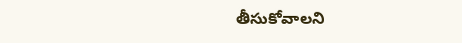తీసుకోవాలని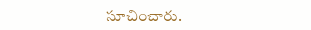సూచించారు.